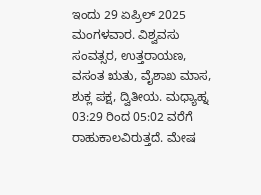ಇಂದು 29 ಏಪ್ರಿಲ್ 2025 ಮಂಗಳವಾರ. ವಿಶ್ವವಸು ಸಂವತ್ಸರ, ಉತ್ತರಾಯಣ, ವಸಂತ ಋತು, ವೈಶಾಖ ಮಾಸ, ಶುಕ್ಲ ಪಕ್ಷ, ದ್ವಿತೀಯ. ಮಧ್ಯಾಹ್ನ 03:29 ರಿಂದ 05:02 ವರೆಗೆ ರಾಹುಕಾಲವಿರುತ್ತದೆ. ಮೇಷ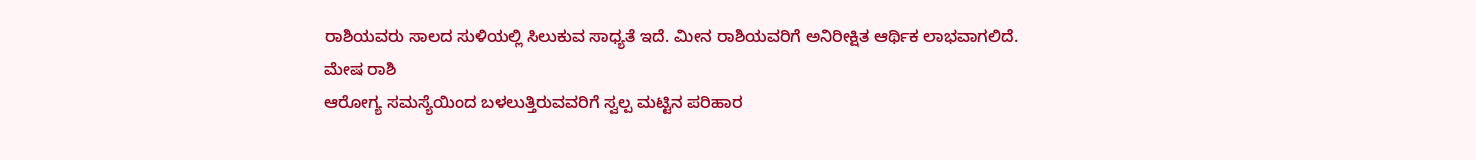ರಾಶಿಯವರು ಸಾಲದ ಸುಳಿಯಲ್ಲಿ ಸಿಲುಕುವ ಸಾಧ್ಯತೆ ಇದೆ. ಮೀನ ರಾಶಿಯವರಿಗೆ ಅನಿರೀಕ್ಷಿತ ಆರ್ಥಿಕ ಲಾಭವಾಗಲಿದೆ.
ಮೇಷ ರಾಶಿ
ಆರೋಗ್ಯ ಸಮಸ್ಯೆಯಿಂದ ಬಳಲುತ್ತಿರುವವರಿಗೆ ಸ್ವಲ್ಪ ಮಟ್ಟಿನ ಪರಿಹಾರ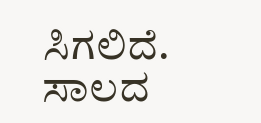ಸಿಗಲಿದೆ. ಸಾಲದ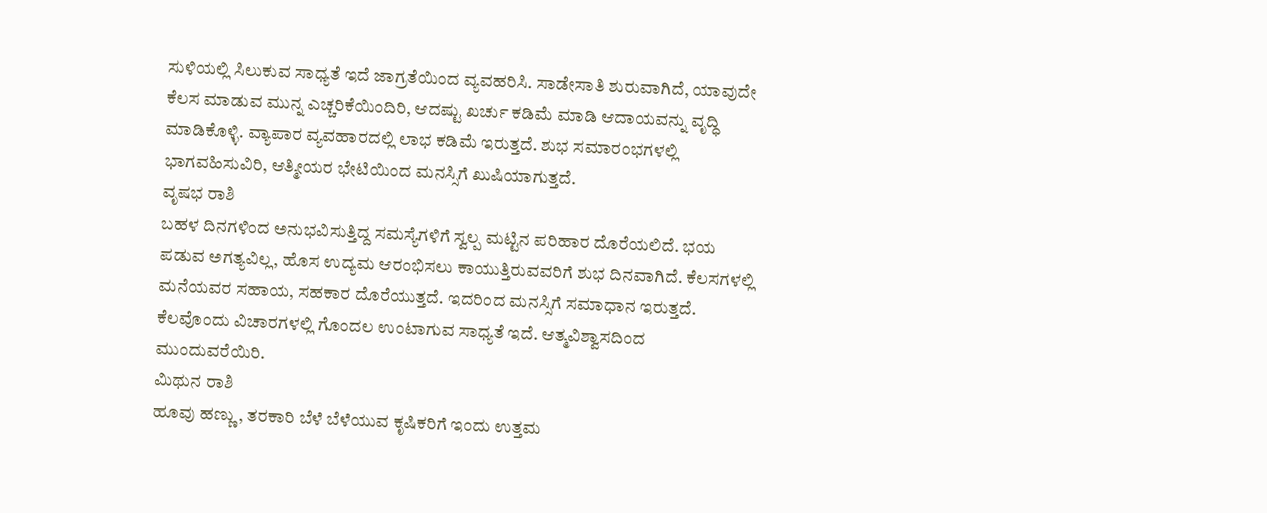ಸುಳಿಯಲ್ಲಿ ಸಿಲುಕುವ ಸಾಧ್ಯತೆ ಇದೆ ಜಾಗ್ರತೆಯಿಂದ ವ್ಯವಹರಿಸಿ. ಸಾಡೇಸಾತಿ ಶುರುವಾಗಿದೆ, ಯಾವುದೇ ಕೆಲಸ ಮಾಡುವ ಮುನ್ನ ಎಚ್ಚರಿಕೆಯಿಂದಿರಿ, ಆದಷ್ಟು ಖರ್ಚು ಕಡಿಮೆ ಮಾಡಿ ಆದಾಯವನ್ನು ವೃದ್ಧಿ ಮಾಡಿಕೊಳ್ಳಿ. ವ್ಯಾಪಾರ ವ್ಯವಹಾರದಲ್ಲಿ ಲಾಭ ಕಡಿಮೆ ಇರುತ್ತದೆ. ಶುಭ ಸಮಾರಂಭಗಳಲ್ಲಿ ಭಾಗವಹಿಸುವಿರಿ, ಆತ್ಮೀಯರ ಭೇಟಿಯಿಂದ ಮನಸ್ಸಿಗೆ ಖುಷಿಯಾಗುತ್ತದೆ.
ವೃಷಭ ರಾಶಿ
ಬಹಳ ದಿನಗಳಿಂದ ಅನುಭವಿಸುತ್ತಿದ್ದ ಸಮಸ್ಯೆಗಳಿಗೆ ಸ್ವಲ್ಪ ಮಟ್ಟಿನ ಪರಿಹಾರ ದೊರೆಯಲಿದೆ. ಭಯ ಪಡುವ ಅಗತ್ಯವಿಲ್ಲ, ಹೊಸ ಉದ್ಯಮ ಆರಂಭಿಸಲು ಕಾಯುತ್ತಿರುವವರಿಗೆ ಶುಭ ದಿನವಾಗಿದೆ. ಕೆಲಸಗಳಲ್ಲಿ ಮನೆಯವರ ಸಹಾಯ, ಸಹಕಾರ ದೊರೆಯುತ್ತದೆ. ಇದರಿಂದ ಮನಸ್ಸಿಗೆ ಸಮಾಧಾನ ಇರುತ್ತದೆ. ಕೆಲವೊಂದು ವಿಚಾರಗಳಲ್ಲಿ ಗೊಂದಲ ಉಂಟಾಗುವ ಸಾಧ್ಯತೆ ಇದೆ. ಆತ್ಮವಿಶ್ವಾಸದಿಂದ ಮುಂದುವರೆಯಿರಿ.
ಮಿಥುನ ರಾಶಿ
ಹೂವು ಹಣ್ಣು, ತರಕಾರಿ ಬೆಳೆ ಬೆಳೆಯುವ ಕೃಷಿಕರಿಗೆ ಇಂದು ಉತ್ತಮ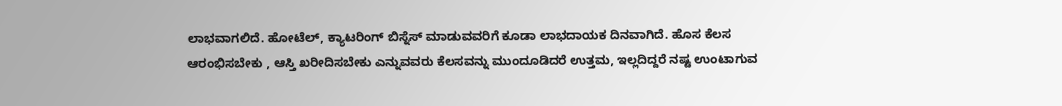ಲಾಭವಾಗಲಿದೆ. ಹೋಟೆಲ್, ಕ್ಯಾಟರಿಂಗ್ ಬಿಸ್ನೆಸ್ ಮಾಡುವವರಿಗೆ ಕೂಡಾ ಲಾಭದಾಯಕ ದಿನವಾಗಿದೆ. ಹೊಸ ಕೆಲಸ ಆರಂಭಿಸಬೇಕು , ಆಸ್ತಿ ಖರೀದಿಸಬೇಕು ಎನ್ನುವವರು ಕೆಲಸವನ್ನು ಮುಂದೂಡಿದರೆ ಉತ್ತಮ, ಇಲ್ಲದಿದ್ದರೆ ನಷ್ಟ ಉಂಟಾಗುವ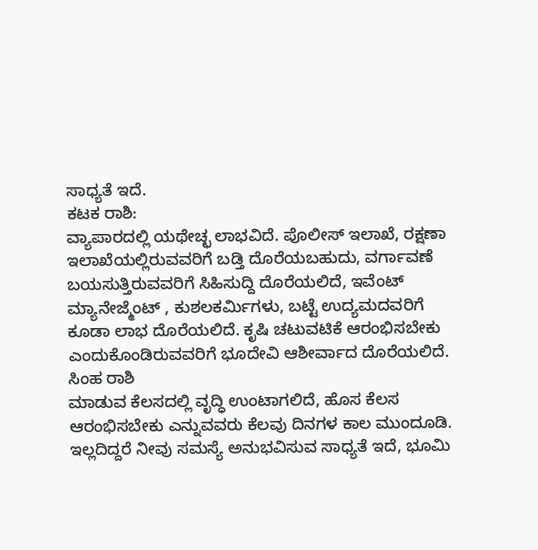ಸಾಧ್ಯತೆ ಇದೆ.
ಕಟಕ ರಾಶಿ:
ವ್ಯಾಪಾರದಲ್ಲಿ ಯಥೇಚ್ಛ ಲಾಭವಿದೆ. ಪೊಲೀಸ್ ಇಲಾಖೆ, ರಕ್ಷಣಾ ಇಲಾಖೆಯಲ್ಲಿರುವವರಿಗೆ ಬಡ್ತಿ ದೊರೆಯಬಹುದು, ವರ್ಗಾವಣೆ ಬಯಸುತ್ತಿರುವವರಿಗೆ ಸಿಹಿಸುದ್ದಿ ದೊರೆಯಲಿದೆ, ಇವೆಂಟ್ ಮ್ಯಾನೇಜ್ಮೆಂಟ್ , ಕುಶಲಕರ್ಮಿಗಳು, ಬಟ್ಟೆ ಉದ್ಯಮದವರಿಗೆ ಕೂಡಾ ಲಾಭ ದೊರೆಯಲಿದೆ. ಕೃಷಿ ಚಟುವಟಿಕೆ ಆರಂಭಿಸಬೇಕು ಎಂದುಕೊಂಡಿರುವವರಿಗೆ ಭೂದೇವಿ ಆಶೀರ್ವಾದ ದೊರೆಯಲಿದೆ.
ಸಿಂಹ ರಾಶಿ
ಮಾಡುವ ಕೆಲಸದಲ್ಲಿ ವೃದ್ಧಿ ಉಂಟಾಗಲಿದೆ, ಹೊಸ ಕೆಲಸ ಆರಂಭಿಸಬೇಕು ಎನ್ನುವವರು ಕೆಲವು ದಿನಗಳ ಕಾಲ ಮುಂದೂಡಿ. ಇಲ್ಲದಿದ್ದರೆ ನೀವು ಸಮಸ್ಯೆ ಅನುಭವಿಸುವ ಸಾಧ್ಯತೆ ಇದೆ, ಭೂಮಿ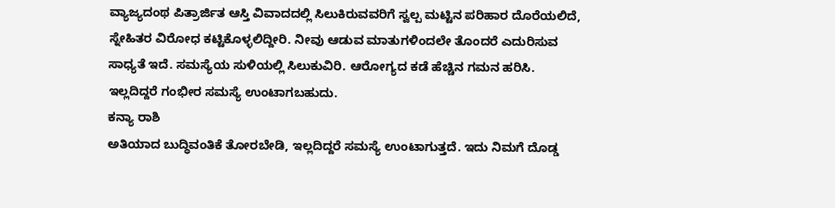ವ್ಯಾಜ್ಯದಂಥ ಪಿತ್ರಾರ್ಜಿತ ಆಸ್ತಿ ವಿವಾದದಲ್ಲಿ ಸಿಲುಕಿರುವವರಿಗೆ ಸ್ವಲ್ಪ ಮಟ್ಟಿನ ಪರಿಹಾರ ದೊರೆಯಲಿದೆ, ಸ್ನೇಹಿತರ ವಿರೋಧ ಕಟ್ಟಿಕೊಳ್ಳಲಿದ್ದೀರಿ. ನೀವು ಆಡುವ ಮಾತುಗಳಿಂದಲೇ ತೊಂದರೆ ಎದುರಿಸುವ ಸಾಧ್ಯತೆ ಇದೆ. ಸಮಸ್ಯೆಯ ಸುಳಿಯಲ್ಲಿ ಸಿಲುಕುವಿರಿ. ಆರೋಗ್ಯದ ಕಡೆ ಹೆಚ್ಚಿನ ಗಮನ ಹರಿಸಿ. ಇಲ್ಲದಿದ್ದರೆ ಗಂಭೀರ ಸಮಸ್ಯೆ ಉಂಟಾಗಬಹುದು.
ಕನ್ಯಾ ರಾಶಿ
ಅತಿಯಾದ ಬುದ್ಧಿವಂತಿಕೆ ತೋರಬೇಡಿ, ಇಲ್ಲದಿದ್ದರೆ ಸಮಸ್ಯೆ ಉಂಟಾಗುತ್ತದೆ. ಇದು ನಿಮಗೆ ದೊಡ್ಡ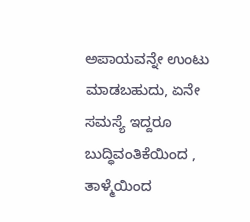ಅಪಾಯವನ್ನೇ ಉಂಟು ಮಾಡಬಹುದು, ಏನೇ ಸಮಸ್ಯೆ ಇದ್ದರೂ ಬುದ್ಧಿವಂತಿಕೆಯಿಂದ , ತಾಳ್ಮೆಯಿಂದ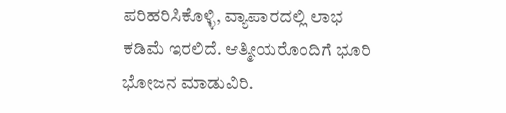ಪರಿಹರಿಸಿಕೊಳ್ಳಿ, ವ್ಯಾಪಾರದಲ್ಲಿ ಲಾಭ ಕಡಿಮೆ ಇರಲಿದೆ. ಆತ್ಮೀಯರೊಂದಿಗೆ ಭೂರಿ ಭೋಜನ ಮಾಡುವಿರಿ.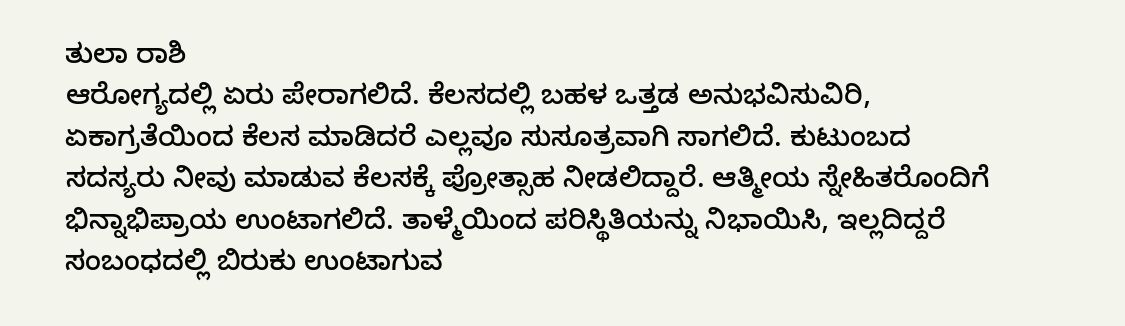ತುಲಾ ರಾಶಿ
ಆರೋಗ್ಯದಲ್ಲಿ ಏರು ಪೇರಾಗಲಿದೆ. ಕೆಲಸದಲ್ಲಿ ಬಹಳ ಒತ್ತಡ ಅನುಭವಿಸುವಿರಿ, ಏಕಾಗ್ರತೆಯಿಂದ ಕೆಲಸ ಮಾಡಿದರೆ ಎಲ್ಲವೂ ಸುಸೂತ್ರವಾಗಿ ಸಾಗಲಿದೆ. ಕುಟುಂಬದ ಸದಸ್ಯರು ನೀವು ಮಾಡುವ ಕೆಲಸಕ್ಕೆ ಪ್ರೋತ್ಸಾಹ ನೀಡಲಿದ್ದಾರೆ. ಆತ್ಮೀಯ ಸ್ನೇಹಿತರೊಂದಿಗೆ ಭಿನ್ನಾಭಿಪ್ರಾಯ ಉಂಟಾಗಲಿದೆ. ತಾಳ್ಮೆಯಿಂದ ಪರಿಸ್ಥಿತಿಯನ್ನು ನಿಭಾಯಿಸಿ, ಇಲ್ಲದಿದ್ದರೆ ಸಂಬಂಧದಲ್ಲಿ ಬಿರುಕು ಉಂಟಾಗುವ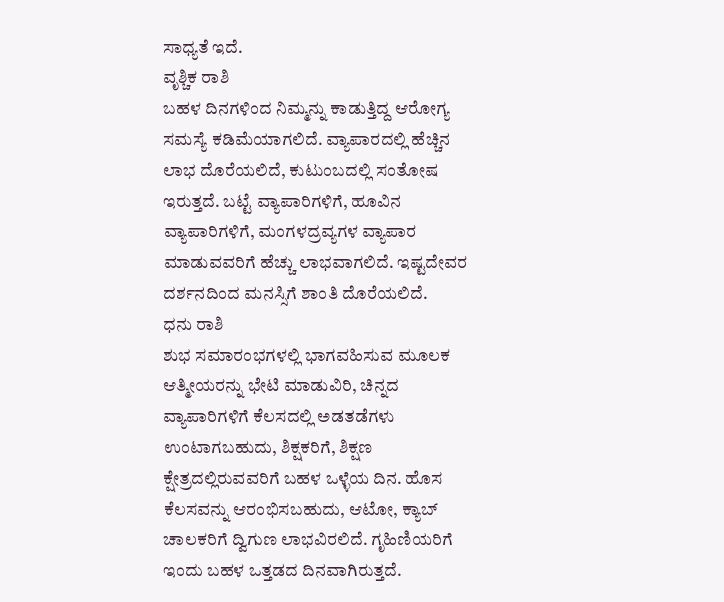ಸಾಧ್ಯತೆ ಇದೆ.
ವೃಶ್ಚಿಕ ರಾಶಿ
ಬಹಳ ದಿನಗಳಿಂದ ನಿಮ್ಮನ್ನು ಕಾಡುತ್ತಿದ್ದ ಆರೋಗ್ಯ ಸಮಸ್ಯೆ ಕಡಿಮೆಯಾಗಲಿದೆ. ವ್ಯಾಪಾರದಲ್ಲಿ ಹೆಚ್ಚಿನ ಲಾಭ ದೊರೆಯಲಿದೆ, ಕುಟುಂಬದಲ್ಲಿ ಸಂತೋಷ ಇರುತ್ತದೆ. ಬಟ್ಟೆ ವ್ಯಾಪಾರಿಗಳಿಗೆ, ಹೂವಿನ ವ್ಯಾಪಾರಿಗಳಿಗೆ, ಮಂಗಳದ್ರವ್ಯಗಳ ವ್ಯಾಪಾರ ಮಾಡುವವರಿಗೆ ಹೆಚ್ಚು ಲಾಭವಾಗಲಿದೆ. ಇಷ್ಟದೇವರ ದರ್ಶನದಿಂದ ಮನಸ್ಸಿಗೆ ಶಾಂತಿ ದೊರೆಯಲಿದೆ.
ಧನು ರಾಶಿ
ಶುಭ ಸಮಾರಂಭಗಳಲ್ಲಿ ಭಾಗವಹಿಸುವ ಮೂಲಕ ಆತ್ಮೀಯರನ್ನು ಭೇಟಿ ಮಾಡುವಿರಿ, ಚಿನ್ನದ ವ್ಯಾಪಾರಿಗಳಿಗೆ ಕೆಲಸದಲ್ಲಿ ಅಡತಡೆಗಳು ಉಂಟಾಗಬಹುದು, ಶಿಕ್ಷಕರಿಗೆ, ಶಿಕ್ಷಣ ಕ್ಷೇತ್ರದಲ್ಲಿರುವವರಿಗೆ ಬಹಳ ಒಳ್ಳೆಯ ದಿನ. ಹೊಸ ಕೆಲಸವನ್ನು ಆರಂಭಿಸಬಹುದು, ಆಟೋ, ಕ್ಯಾಬ್ ಚಾಲಕರಿಗೆ ದ್ವಿಗುಣ ಲಾಭವಿರಲಿದೆ. ಗೃಹಿಣಿಯರಿಗೆ ಇಂದು ಬಹಳ ಒತ್ತಡದ ದಿನವಾಗಿರುತ್ತದೆ.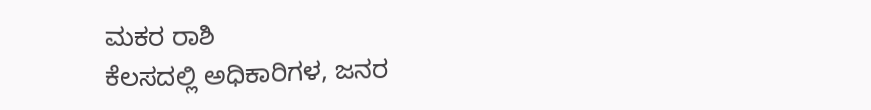ಮಕರ ರಾಶಿ
ಕೆಲಸದಲ್ಲಿ ಅಧಿಕಾರಿಗಳ, ಜನರ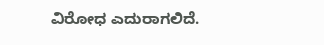ವಿರೋಧ ಎದುರಾಗಲಿದೆ.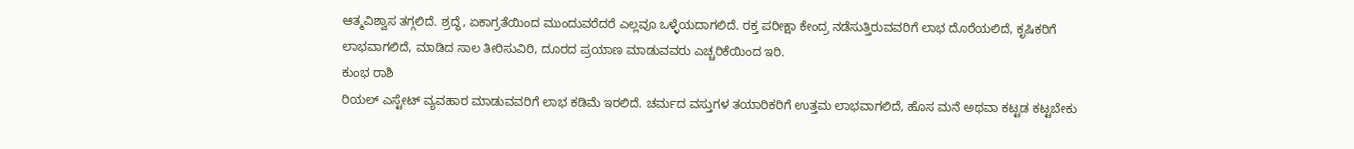ಆತ್ಮವಿಶ್ವಾಸ ತಗ್ಗಲಿದೆ. ಶ್ರದ್ಧೆ, ಏಕಾಗ್ರತೆಯಿಂದ ಮುಂದುವರೆದರೆ ಎಲ್ಲವೂ ಒಳ್ಳೆಯದಾಗಲಿದೆ. ರಕ್ತ ಪರೀಕ್ಷಾ ಕೇಂದ್ರ ನಡೆಸುತ್ತಿರುವವರಿಗೆ ಲಾಭ ದೊರೆಯಲಿದೆ, ಕೃಷಿಕರಿಗೆ ಲಾಭವಾಗಲಿದೆ, ಮಾಡಿದ ಸಾಲ ತೀರಿಸುವಿರಿ, ದೂರದ ಪ್ರಯಾಣ ಮಾಡುವವರು ಎಚ್ಚರಿಕೆಯಿಂದ ಇರಿ.
ಕುಂಭ ರಾಶಿ
ರಿಯಲ್ ಎಸ್ಟೇಟ್ ವ್ಯವಹಾರ ಮಾಡುವವರಿಗೆ ಲಾಭ ಕಡಿಮೆ ಇರಲಿದೆ. ಚರ್ಮದ ವಸ್ತುಗಳ ತಯಾರಿಕರಿಗೆ ಉತ್ತಮ ಲಾಭವಾಗಲಿದೆ, ಹೊಸ ಮನೆ ಅಥವಾ ಕಟ್ಟಡ ಕಟ್ಟಬೇಕು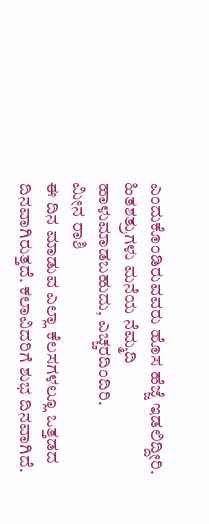ಎಂದುಕೊಂಡಿರುವವರು ಹೊಸ ಹೆಜ್ಜೆ ಇಡಲಿದ್ದೀರಿ. ಹಿತಶತ್ರುಗಳು ಮನೆಯ ನೆಮ್ಮದಿ ಹಾಳುಮಾಡಬಹುದು, ಎಚ್ಚರದಿಂದಿರಿ.
ಮೀನ ರಾಶಿ
ಈ ದಿನ ಮಾಡುವ ಎಲ್ಲಾ ಕೆಲಸಗಳಲ್ಲೂ ಒತ್ತಡದ ದಿನವಾಗಿರುತ್ತದೆ. ಕಲಾವಿದರಿಗೆ ಶುಭ ದಿನವಾಗಿದೆ.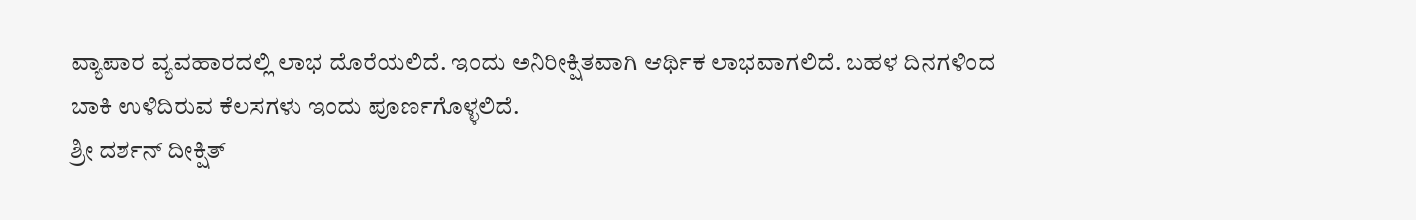ವ್ಯಾಪಾರ ವ್ಯವಹಾರದಲ್ಲಿ ಲಾಭ ದೊರೆಯಲಿದೆ. ಇಂದು ಅನಿರೀಕ್ಷಿತವಾಗಿ ಆರ್ಥಿಕ ಲಾಭವಾಗಲಿದೆ. ಬಹಳ ದಿನಗಳಿಂದ ಬಾಕಿ ಉಳಿದಿರುವ ಕೆಲಸಗಳು ಇಂದು ಪೂರ್ಣಗೊಳ್ಳಲಿದೆ.
ಶ್ರೀ ದರ್ಶನ್ ದೀಕ್ಷಿತ್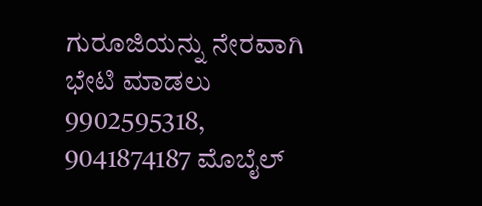ಗುರೂಜಿಯನ್ನು ನೇರವಾಗಿ ಭೇಟಿ ಮಾಡಲು 9902595318, 9041874187 ಮೊಬೈಲ್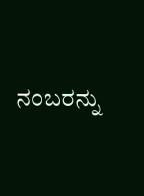ನಂಬರನ್ನು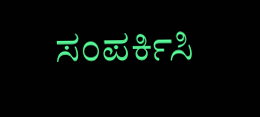ಸಂಪರ್ಕಿಸಿ